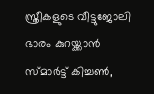സ്ത്രീകളുടെ വീട്ടുജോലി ഭാരം കുറയ്ക്കാൻ സ്മാ‍ർട്ട് കിച്ചൺ,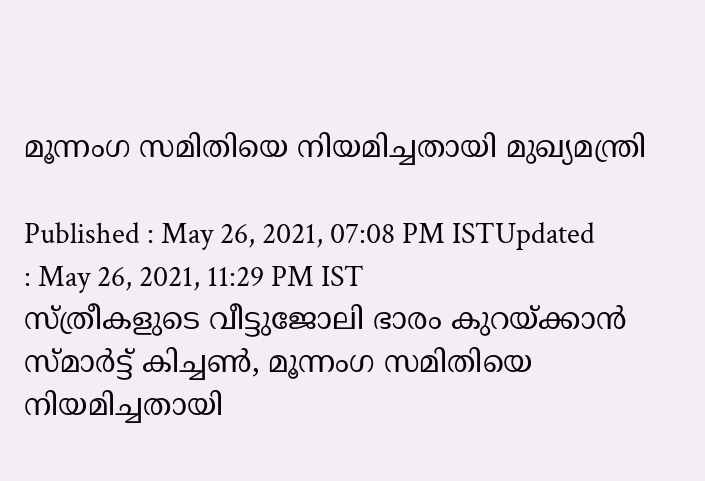മൂന്നംഗ സമിതിയെ നിയമിച്ചതായി മുഖ്യമന്ത്രി

Published : May 26, 2021, 07:08 PM ISTUpdated : May 26, 2021, 11:29 PM IST
സ്ത്രീകളുടെ വീട്ടുജോലി ഭാരം കുറയ്ക്കാൻ സ്മാ‍ർട്ട് കിച്ചൺ, മൂന്നംഗ സമിതിയെ നിയമിച്ചതായി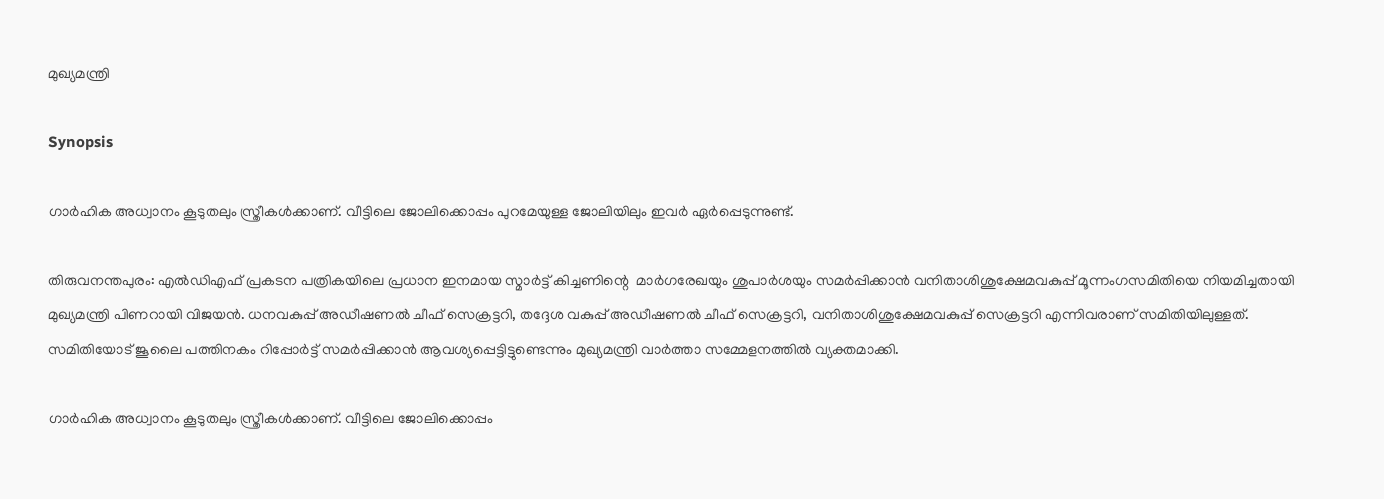മുഖ്യമന്ത്രി

Synopsis

ഗാർഹിക അധ്വാനം കൂടുതലും സ്ത്രീകൾക്കാണ്. വീട്ടിലെ ജോലിക്കൊപ്പം പുറമേയുള്ള ജോലിയിലും ഇവർ ഏർപ്പെടുന്നുണ്ട്.

തിരുവനന്തപുരം: എൽഡിഎഫ് പ്രകടന പത്രികയിലെ പ്രധാന ഇനമായ സ്മാർട്ട് കിച്ചണിന്റെ  മാർഗരേഖയും ശുപാർശയും സമർപ്പിക്കാൻ വനിതാശിശുക്ഷേമവകുപ്പ് മൂന്നംഗസമിതിയെ നിയമിച്ചതായി മുഖ്യമന്ത്രി പിണറായി വിജയൻ. ധനവകുപ്പ് അഡീഷണൽ ചീഫ് സെക്രട്ടറി, തദ്ദേശ വകുപ്പ് അഡീഷണൽ ചീഫ് സെക്രട്ടറി, വനിതാശിശുക്ഷേമവകുപ്പ് സെക്രട്ടറി എന്നിവരാണ് സമിതിയിലുള്ളത്. സമിതിയോട് ജൂലൈ പത്തിനകം റിപ്പോർട്ട് സമർപ്പിക്കാൻ ആവശ്യപ്പെട്ടിട്ടുണ്ടെന്നും മുഖ്യമന്ത്രി വാർത്താ സമ്മേളനത്തിൽ വ്യക്തമാക്കി.

ഗാർഹിക അധ്വാനം കൂടുതലും സ്ത്രീകൾക്കാണ്. വീട്ടിലെ ജോലിക്കൊപ്പം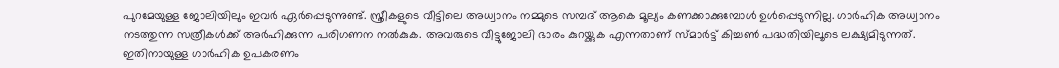പുറമേയുള്ള ജോലിയിലും ഇവർ ഏർപ്പെടുന്നുണ്ട്. സ്ത്രീകളുടെ വീട്ടിലെ അധ്വാനം നമ്മുടെ സമ്പദ് ആകെ മൂല്യം കണക്കാക്കുമ്പോൾ ഉൾപ്പെടുന്നില്ല. ഗാർഹിക അധ്വാനം നടത്തുന്ന സത്രീകൾക്ക് അർഹിക്കുന്ന പരിഗണന നൽകുക. അവരുടെ വീട്ടുജോലി ഭാരം കുറയ്ക്കുക എന്നതാണ് സ്മാർട്ട് കിച്ചൺ പദ്ധതിയിലൂടെ ലക്ഷ്യമിടുന്നത്. ഇതിനായുള്ള ഗാർഹിക ഉപകരണം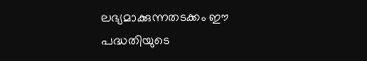ലഭ്യമാക്കുന്നതടക്കം ഈ പദ്ധതിയുടെ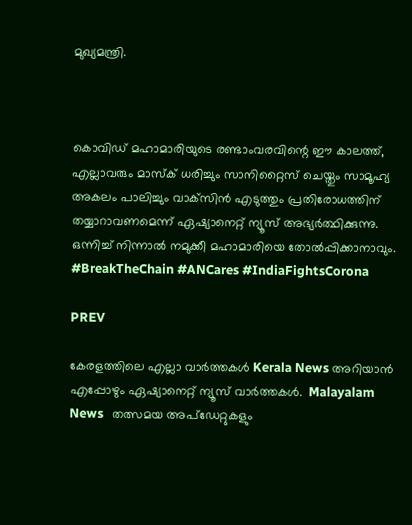മുഖ്യമന്ത്രി.



കൊവിഡ് മഹാമാരിയുടെ രണ്ടാംവരവിന്റെ ഈ കാലത്ത്, എല്ലാവരും മാസ്‌ക് ധരിച്ചും സാനിറ്റൈസ് ചെയ്തും സാമൂഹ്യ അകലം പാലിച്ചും വാക്‌സിൻ എടുത്തും പ്രതിരോധത്തിന് തയ്യാറാവണമെന്ന് ഏഷ്യാനെറ്റ് ന്യൂസ് അഭ്യർത്ഥിക്കുന്നു. ഒന്നിച്ച് നിന്നാൽ നമുക്കീ മഹാമാരിയെ തോൽപ്പിക്കാനാവും. #BreakTheChain #ANCares #IndiaFightsCorona

PREV

കേരളത്തിലെ എല്ലാ വാർത്തകൾ Kerala News അറിയാൻ  എപ്പോഴും ഏഷ്യാനെറ്റ് ന്യൂസ് വാർത്തകൾ.  Malayalam News   തത്സമയ അപ്‌ഡേറ്റുകളും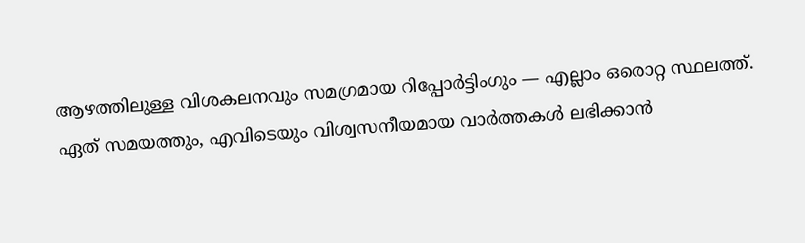ആഴത്തിലുള്ള വിശകലനവും സമഗ്രമായ റിപ്പോർട്ടിംഗും — എല്ലാം ഒരൊറ്റ സ്ഥലത്ത്. ഏത് സമയത്തും, എവിടെയും വിശ്വസനീയമായ വാർത്തകൾ ലഭിക്കാൻ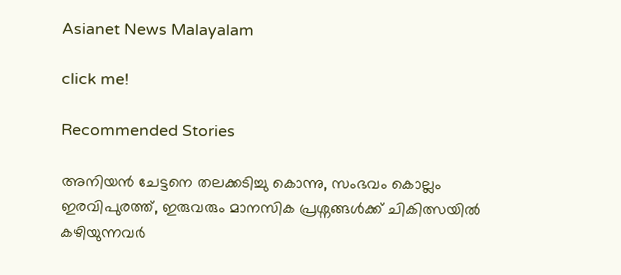Asianet News Malayalam

click me!

Recommended Stories

അനിയൻ ചേട്ടനെ തലക്കടിച്ചു കൊന്നു, സംഭവം കൊല്ലം ഇരവിപുരത്ത്, ഇരുവരും മാനസിക പ്രശ്നങ്ങൾക്ക് ചികിത്സയിൽ കഴിയുന്നവർ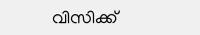വിസിക്ക്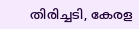തിരിച്ചടി, കേരള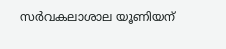സർവകലാശാല യൂണിയന്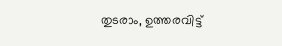തുടരാം, ഉത്തരവിട്ട്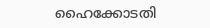ഹൈക്കോടതി